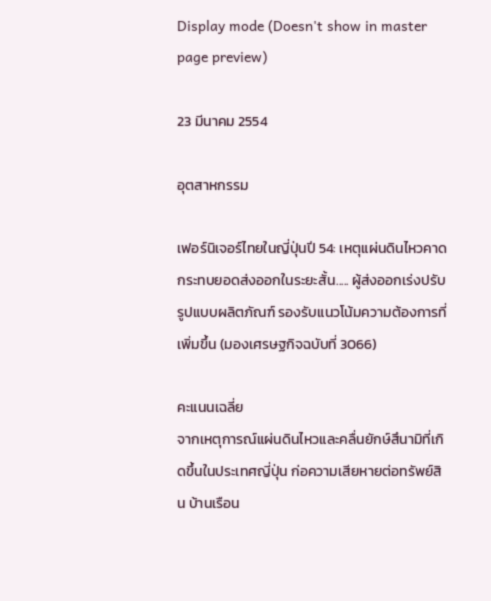Display mode (Doesn't show in master page preview)

23 มีนาคม 2554

อุตสาหกรรม

เฟอร์นิเจอร์ไทยในญี่ปุ่นปี 54: เหตุแผ่นดินไหวคาดกระทบยอดส่งออกในระยะสั้น..... ผู้ส่งออกเร่งปรับรูปแบบผลิตภัณฑ์ รองรับแนวโน้มความต้องการที่เพิ่มขึ้น (มองเศรษฐกิจฉบับที่ 3066)

คะแนนเฉลี่ย
จากเหตุการณ์แผ่นดินไหวและคลื่นยักษ์สึนามิที่เกิดขึ้นในประเทศญี่ปุ่น ก่อความเสียหายต่อทรัพย์สิน บ้านเรือน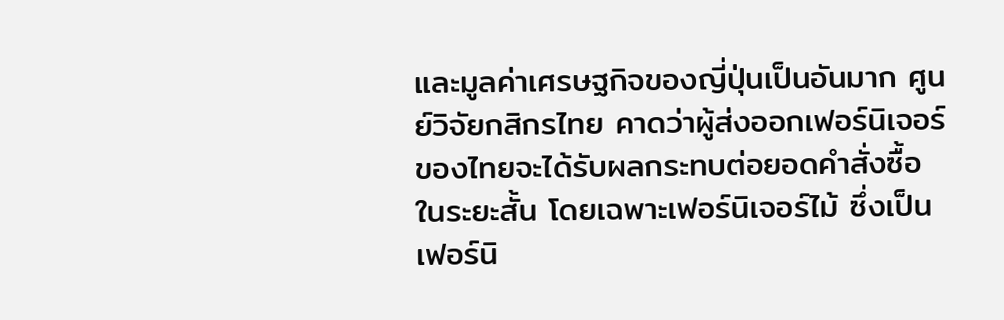และมูลค่าเศรษฐกิจของญี่ปุ่นเป็นอันมาก ศูนย์วิจัยกสิกรไทย คาดว่าผู้ส่งออกเฟอร์นิเจอร์ของไทยจะได้รับผลกระทบต่อยอดคำสั่งซื้อในระยะสั้น โดยเฉพาะเฟอร์นิเจอร์ไม้ ซึ่งเป็นเฟอร์นิ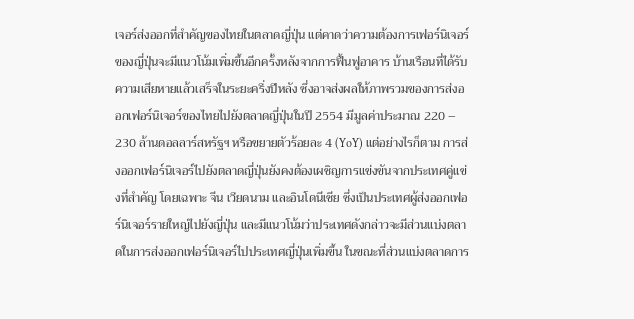เจอร์ส่งออกที่สำคัญของไทยในตลาดญี่ปุ่น แต่คาดว่าความต้องการเฟอร์นิเจอร์ของญี่ปุ่นจะมีแนวโน้มเพิ่มขึ้นอีกครั้งหลังจากการฟื้นฟูอาคาร บ้านเรือนที่ได้รับความเสียหายแล้วเสร็จในระยะครึ่งปีหลัง ซึ่งอาจส่งผลให้ภาพรวมของการส่งออกเฟอร์นิเจอร์ของไทยไปยังตลาดญี่ปุ่นในปี 2554 มีมูลค่าประมาณ 220 – 230 ล้านดอลลาร์สหรัฐฯ หรือขยายตัวร้อยละ 4 (YoY) แต่อย่างไรก็ตาม การส่งออกเฟอร์นิเจอร์ไปยังตลาดญี่ปุ่นยังคงต้องเผชิญการแข่งขันจากประเทศคู่แข่งที่สำคัญ โดยเฉพาะ จีน เวียดนาม และอินโดนีเซีย ซึ่งเป็นประเทศผู้ส่งออกเฟอร์นิเจอร์รายใหญ่ไปยังญี่ปุ่น และมีแนวโน้มว่าประเทศดังกล่าวจะมีส่วนแบ่งตลาดในการส่งออกเฟอร์นิเจอร์ไปประเทศญี่ปุ่นเพิ่มขึ้น ในขณะที่ส่วนแบ่งตลาดการ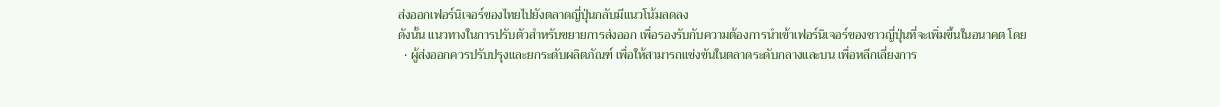ส่งออกเฟอร์นิเจอร์ของไทยไปยังตลาดญี่ปุ่นกลับมีแนวโน้มลดลง
ดังนั้น แนวทางในการปรับตัวสำหรับขยายการส่งออก เพื่อรองรับกับความต้องการนำเข้าเฟอร์นิเจอร์ของชาวญี่ปุ่นที่จะเพิ่มขึ้นในอนาคต โดย
  • ผู้ส่งออกควรปรับปรุงและยกระดับผลิตภัณฑ์ เพื่อให้สามารถแข่งขันในตลาดระดับกลางและบน เพื่อหลีกเลี่ยงการ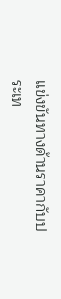แข่งขันทางด้านราคากับประเท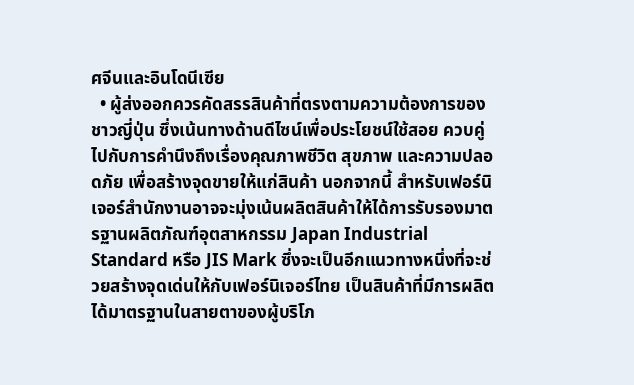ศจีนและอินโดนีเซีย
  • ผู้ส่งออกควรคัดสรรสินค้าที่ตรงตามความต้องการของชาวญี่ปุ่น ซึ่งเน้นทางด้านดีไซน์เพื่อประโยชน์ใช้สอย ควบคู่ไปกับการคำนึงถึงเรื่องคุณภาพชีวิต สุขภาพ และความปลอดภัย เพื่อสร้างจุดขายให้แก่สินค้า นอกจากนี้ สำหรับเฟอร์นิเจอร์สำนักงานอาจจะมุ่งเน้นผลิตสินค้าให้ได้การรับรองมาตรฐานผลิตภัณฑ์อุตสาหกรรม Japan Industrial Standard หรือ JIS Mark ซึ่งจะเป็นอีกแนวทางหนึ่งที่จะช่วยสร้างจุดเด่นให้กับเฟอร์นิเจอร์ไทย เป็นสินค้าที่มีการผลิตได้มาตรฐานในสายตาของผู้บริโภ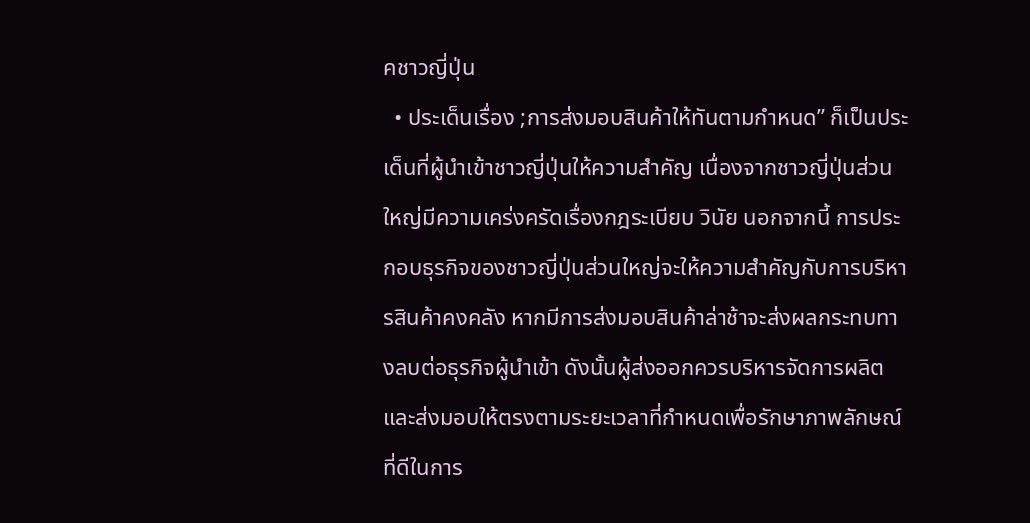คชาวญี่ปุ่น
  • ประเด็นเรื่อง ;การส่งมอบสินค้าให้ทันตามกำหนด” ก็เป็นประเด็นที่ผู้นำเข้าชาวญี่ปุ่นให้ความสำคัญ เนื่องจากชาวญี่ปุ่นส่วนใหญ่มีความเคร่งครัดเรื่องกฎระเบียบ วินัย นอกจากนี้ การประกอบธุรกิจของชาวญี่ปุ่นส่วนใหญ่จะให้ความสำคัญกับการบริหารสินค้าคงคลัง หากมีการส่งมอบสินค้าล่าช้าจะส่งผลกระทบทางลบต่อธุรกิจผู้นำเข้า ดังนั้นผู้ส่งออกควรบริหารจัดการผลิต และส่งมอบให้ตรงตามระยะเวลาที่กำหนดเพื่อรักษาภาพลักษณ์ที่ดีในการ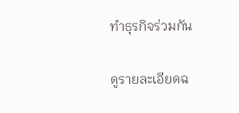ทำธุรกิจร่วมกัน

ดูรายละเอียดฉ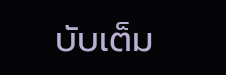บับเต็ม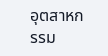อุตสาหกรรม